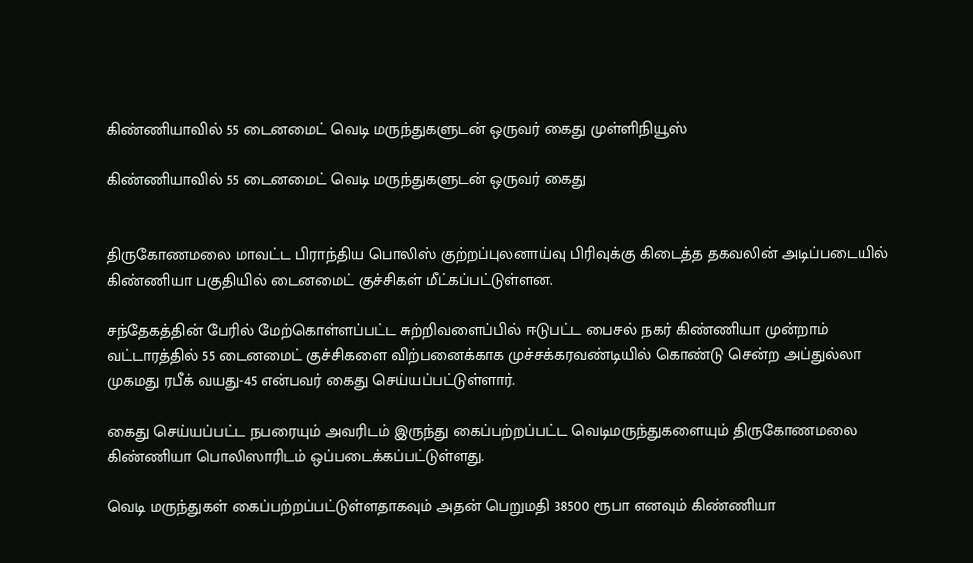கிண்ணியாவில் 55 டைனமைட் வெடி மருந்துகளுடன் ஒருவர் கைது முள்ளிநியூஸ்

கிண்ணியாவில் 55 டைனமைட் வெடி மருந்துகளுடன் ஒருவர் கைது


திருகோணமலை மாவட்ட பிராந்திய பொலிஸ் குற்றப்புலனாய்வு பிரிவுக்கு கிடைத்த தகவலின் அடிப்படையில் கிண்ணியா பகுதியில் டைனமைட் குச்சிகள் மீட்கப்பட்டுள்ளன.

சந்தேகத்தின் பேரில் மேற்கொள்ளப்பட்ட சுற்றிவளைப்பில் ஈடுபட்ட பைசல் நகர் கிண்ணியா முன்றாம் வட்டாரத்தில் 55 டைனமைட் குச்சிகளை விற்பனைக்காக முச்சக்கரவண்டியில் கொண்டு சென்ற அப்துல்லா முகமது ரபீக் வயது-45 என்பவர் கைது செய்யப்பட்டுள்ளார்.

கைது செய்யப்பட்ட நபரையும் அவரிடம் இருந்து கைப்பற்றப்பட்ட வெடிமருந்துகளையும் திருகோணமலை கிண்ணியா பொலிஸாரிடம் ஒப்படைக்கப்பட்டுள்ளது.

வெடி மருந்துகள் கைப்பற்றப்பட்டுள்ளதாகவும் அதன் பெறுமதி 38500 ரூபா எனவும் கிண்ணியா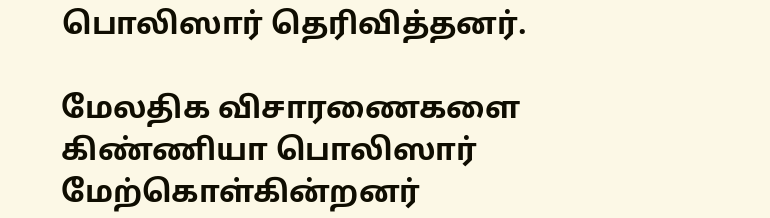பொலிஸார் தெரிவித்தனர்.

மேலதிக விசாரணைகளை கிண்ணியா பொலிஸார் மேற்கொள்கின்றனர்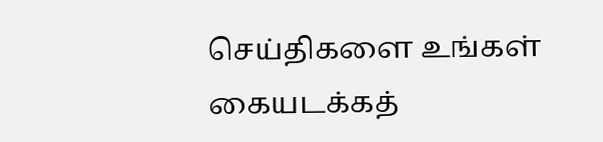செய்திகளை உங்கள் கையடக்கத்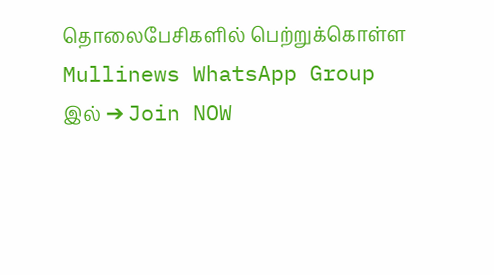தொலைபேசிகளில் பெற்றுக்கொள்ள Mullinews WhatsApp Group இல் ➔ Join NOW